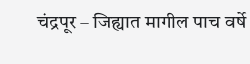चंद्रपूर – जिह्यात मागील पाच वर्षे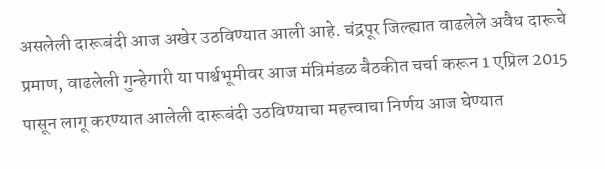असलेली दारूबंदी आज अखेर उठविण्यात आली आहे. चंद्रपूर जिल्ह्यात वाढलेले अवैध दारूचे प्रमाण, वाढलेली गुन्हेगारी या पार्श्वभूमीवर आज मंत्रिमंडळ बैठकीत चर्चा करून 1 एप्रिल 2015 पासून लागू करण्यात आलेली दारूबंदी उठविण्याचा महत्त्वाचा निर्णय आज घेण्यात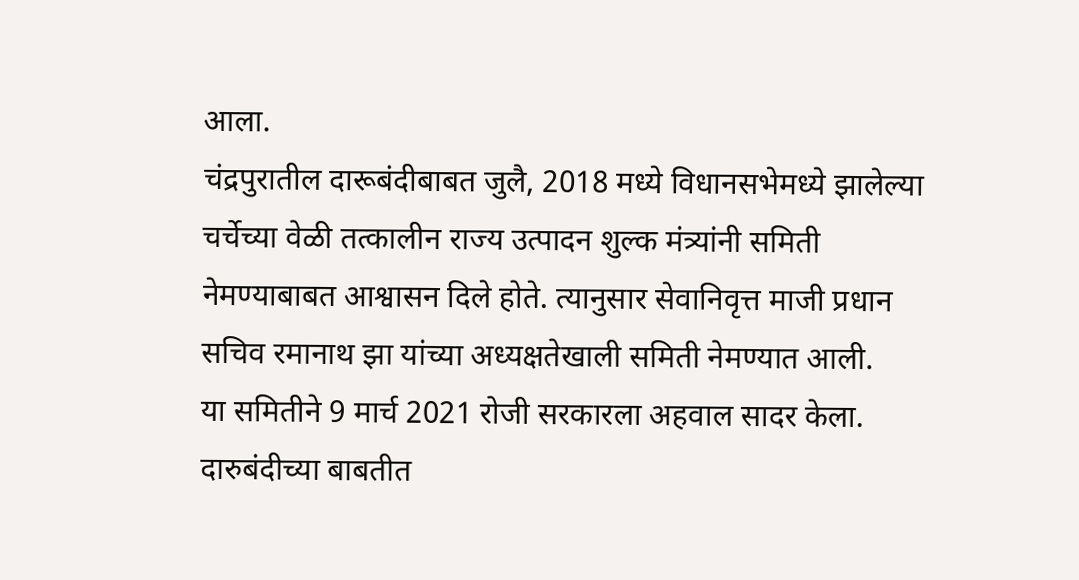आला.
चंद्रपुरातील दारूबंदीबाबत जुलै, 2018 मध्ये विधानसभेमध्ये झालेल्या चर्चेच्या वेळी तत्कालीन राज्य उत्पादन शुल्क मंत्र्यांनी समिती नेमण्याबाबत आश्वासन दिले होते. त्यानुसार सेवानिवृत्त माजी प्रधान सचिव रमानाथ झा यांच्या अध्यक्षतेखाली समिती नेमण्यात आली.
या समितीने 9 मार्च 2021 रोजी सरकारला अहवाल सादर केला. दारुबंदीच्या बाबतीत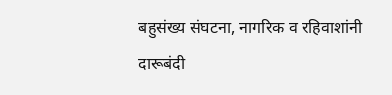बहुसंख्य संघटना, नागरिक व रहिवाशांनी दारूबंदी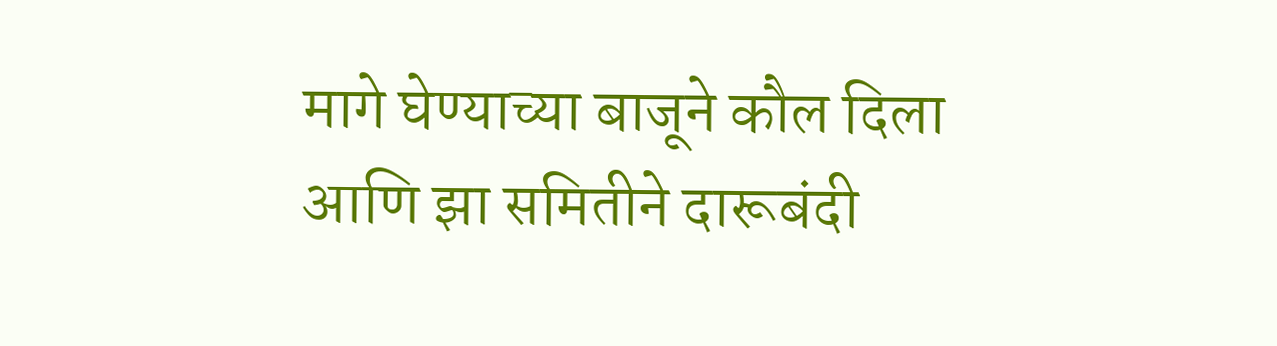मागे घेण्याच्या बाजूने कौल दिला आणि झा समितीने दारूबंदी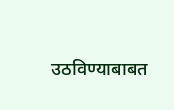उठविण्याबाबत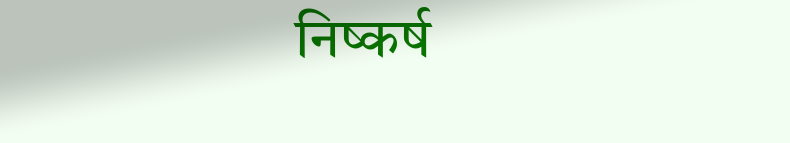निष्कर्ष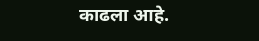काढला आहे.